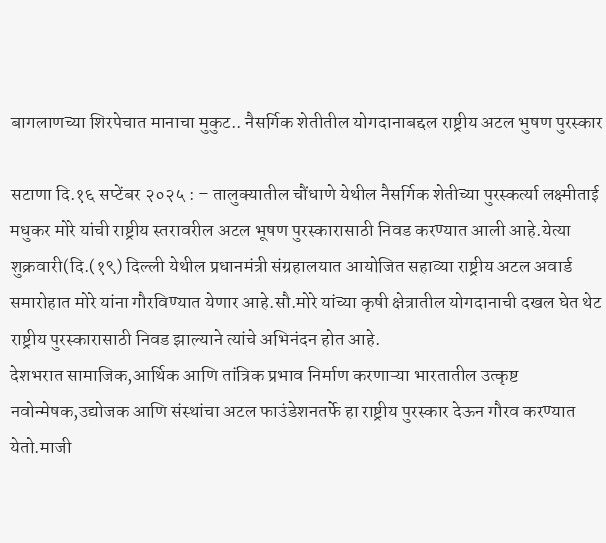बागलाणच्या शिरपेचात मानाचा मुकुट.. नैसर्गिक शेतीतील योगदानाबद्दल राष्ट्रीय अटल भुषण पुरस्कार

सटाणा दि.१६ सप्टेंबर २०२५ : – तालुक्यातील चौंधाणे येथील नैसर्गिक शेतीच्या पुरस्कर्त्या लक्ष्मीताई मधुकर मोरे यांची राष्ट्रीय स्तरावरील अटल भूषण पुरस्कारासाठी निवड करण्यात आली आहे.येत्या शुक्रवारी(दि.(१९) दिल्ली येथील प्रधानमंत्री संग्रहालयात आयोजित सहाव्या राष्ट्रीय अटल अवार्ड समारोहात मोरे यांना गौरविण्यात येणार आहे.सौ.मोरे यांच्या कृषी क्षेत्रातील योगदानाची दखल घेत थेट राष्ट्रीय पुरस्कारासाठी निवड झाल्याने त्यांचे अभिनंदन होत आहे.
देशभरात सामाजिक,आर्थिक आणि तांत्रिक प्रभाव निर्माण करणाऱ्या भारतातील उत्कृष्ट नवोन्मेषक,उद्योजक आणि संस्थांचा अटल फाउंडेशनतर्फे हा राष्ट्रीय पुरस्कार देऊन गौरव करण्यात येतो.माजी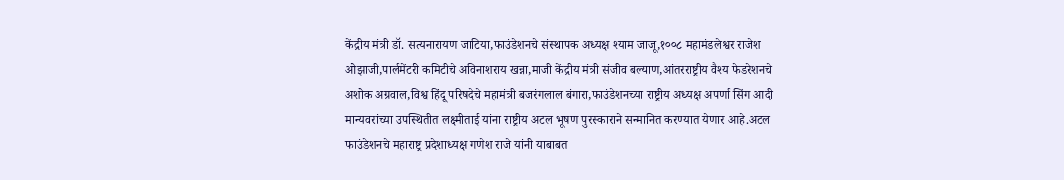केंद्रीय मंत्री डॉ. सत्यनारायण जाटिया,फाउंडेशनचे संस्थापक अध्यक्ष श्याम जाजू,१००८ महामंडलेश्वर राजेश ओझाजी,पार्लमेंटरी कमिटीचे अविनाशराय खन्ना,माजी केंद्रीय मंत्री संजीव बल्याण,आंतरराष्ट्रीय वैश्य फेडरेशनचे अशोक अग्रवाल,विश्व हिंदू परिषदेचे महामंत्री बजरंगलाल बंगारा,फाउंडेशनच्या राष्ट्रीय अध्यक्ष अपर्णा सिंग आदी मान्यवरांच्या उपस्थितीत लक्ष्मीताई यांना राष्ट्रीय अटल भूषण पुरस्काराने सन्मानित करण्यात येणार आहे.अटल फाउंडेशनचे महाराष्ट्र प्रदेशाध्यक्ष गणेश राजे यांनी याबाबत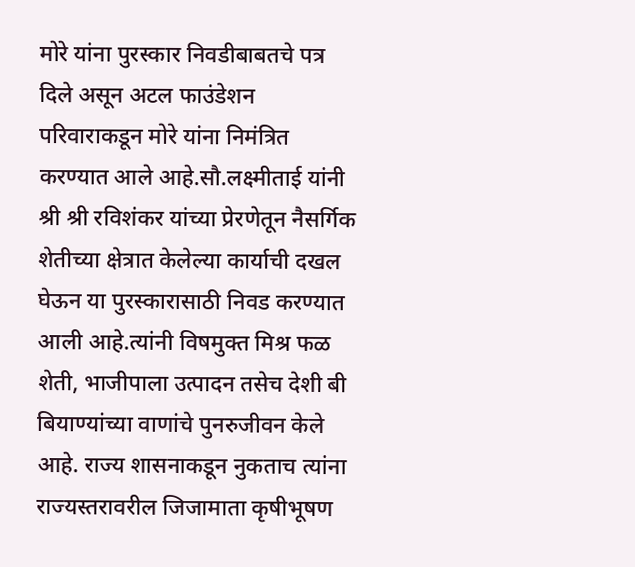मोरे यांना पुरस्कार निवडीबाबतचे पत्र दिले असून अटल फाउंडेशन परिवाराकडून मोरे यांना निमंत्रित करण्यात आले आहे.सौ.लक्ष्मीताई यांनी श्री श्री रविशंकर यांच्या प्रेरणेतून नैसर्गिक शेतीच्या क्षेत्रात केलेल्या कार्याची दखल घेऊन या पुरस्कारासाठी निवड करण्यात आली आहे.त्यांनी विषमुक्त मिश्र फळ शेती, भाजीपाला उत्पादन तसेच देशी बी बियाण्यांच्या वाणांचे पुनरुजीवन केले आहे. राज्य शासनाकडून नुकताच त्यांना राज्यस्तरावरील जिजामाता कृषीभूषण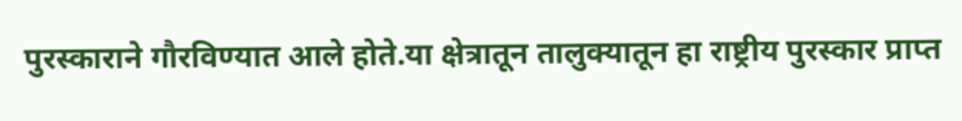पुरस्काराने गौरविण्यात आले होते.या क्षेत्रातून तालुक्यातून हा राष्ट्रीय पुरस्कार प्राप्त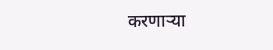करणाऱ्या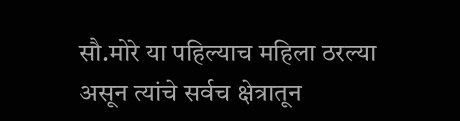सौ.मोरे या पहिल्याच महिला ठरल्या असून त्यांचे सर्वच क्षेत्रातून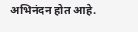अभिनंदन होत आहे.